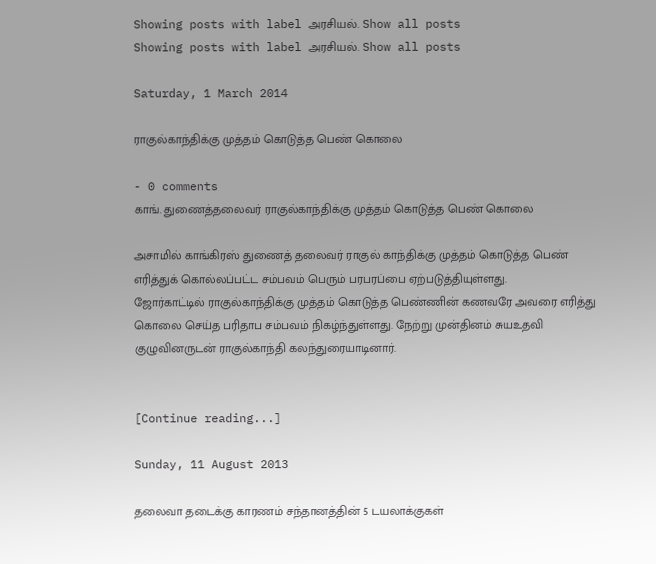Showing posts with label அரசியல். Show all posts
Showing posts with label அரசியல். Show all posts

Saturday, 1 March 2014

ராகுல்காந்திக்கு முத்தம் கொடுத்த பெண் கொலை

- 0 comments
காங். துணைத்தலைவர் ராகுல்காந்திக்கு முத்தம் கொடுத்த பெண் கொலை

அசாமில் காங்கிரஸ் துணைத் தலைவர் ராகுல் காந்திக்கு முத்தம் கொடுத்த பெண்
எரித்துக் கொல்லப்பட்ட சம்பவம் பெரும் பரபரப்பை ஏற்படுத்தியுள்ளது.
ஜோர்காட்டில் ராகுல்காந்திக்கு முத்தம் கொடுத்த பெண்ணின் கணவரே அவரை எரித்து
கொலை செய்த பரிதாப சம்பவம் நிகழ்ந்துள்ளது. நேற்று முன்தினம் சுயஉதவி
குழுவினருடன் ராகுல்காந்தி கலந்துரையாடினார்.


[Continue reading...]

Sunday, 11 August 2013

தலைவா தடைக்கு காரணம் சந்தானத்தின் 5 டயலாக்குகள்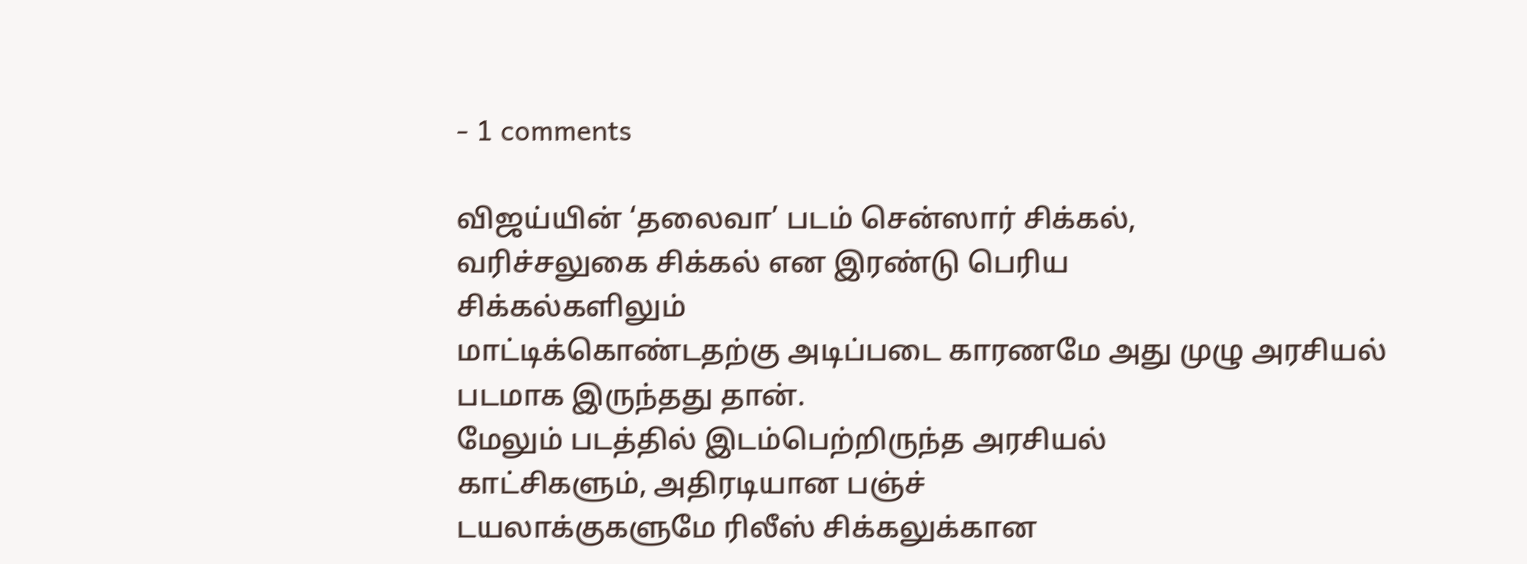- 1 comments

விஜய்யின் ‘தலைவா’ படம் சென்ஸார் சிக்கல்,
வரிச்சலுகை சிக்கல் என இரண்டு பெரிய
சிக்கல்களிலும்
மாட்டிக்கொண்டதற்கு அடிப்படை காரணமே அது முழு அரசியல்
படமாக இருந்தது தான்.
மேலும் படத்தில் இடம்பெற்றிருந்த அரசியல்
காட்சிகளும், அதிரடியான பஞ்ச்
டயலாக்குகளுமே ரிலீஸ் சிக்கலுக்கான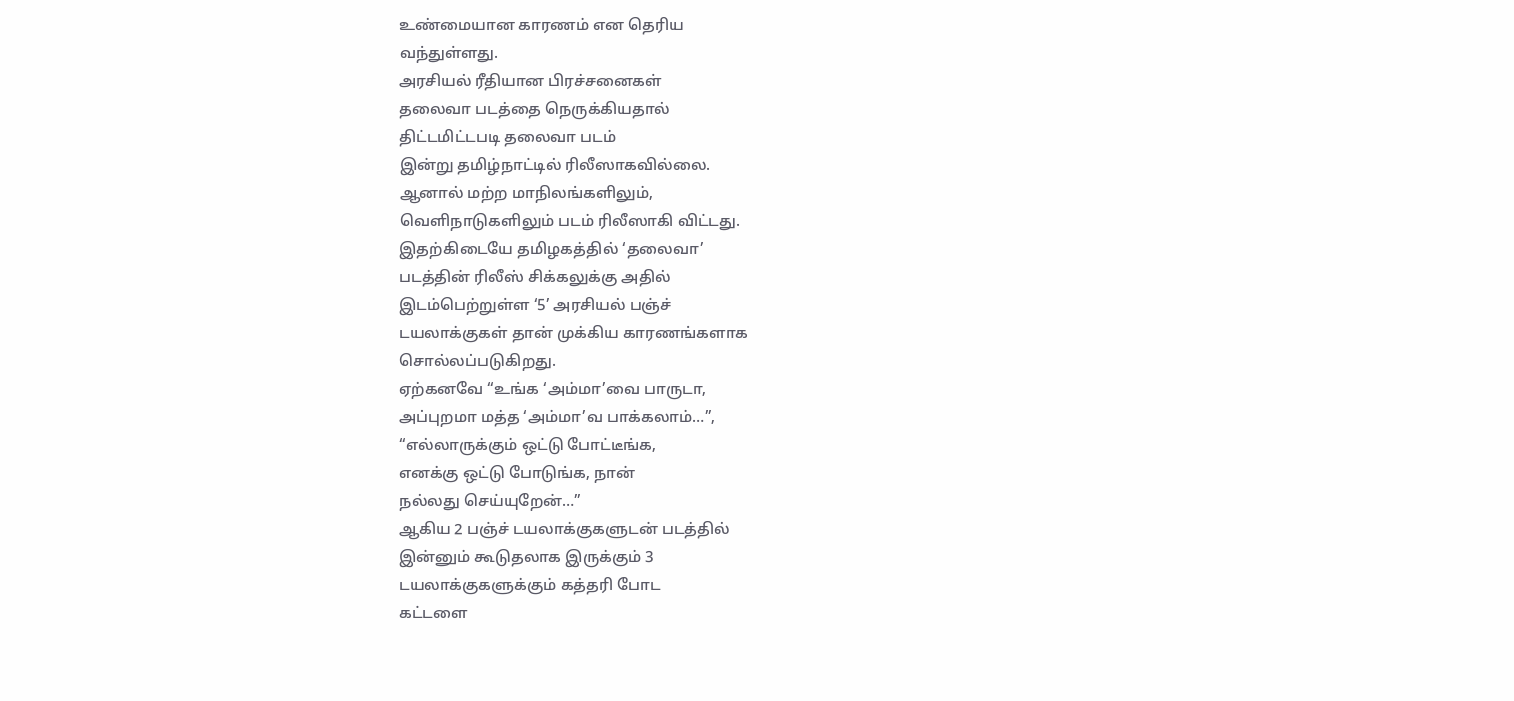உண்மையான காரணம் என தெரிய
வந்துள்ளது.
அரசியல் ரீதியான பிரச்சனைகள்
தலைவா படத்தை நெருக்கியதால்
திட்டமிட்டபடி தலைவா படம்
இன்று தமிழ்நாட்டில் ரிலீஸாகவில்லை.
ஆனால் மற்ற மாநிலங்களிலும்,
வெளிநாடுகளிலும் படம் ரிலீஸாகி விட்டது.
இதற்கிடையே தமிழகத்தில் ‘தலைவா’
படத்தின் ரிலீஸ் சிக்கலுக்கு அதில்
இடம்பெற்றுள்ள ‘5’ அரசியல் பஞ்ச்
டயலாக்குகள் தான் முக்கிய காரணங்களாக
சொல்லப்படுகிறது.
ஏற்கனவே “உங்க ‘அம்மா’வை பாருடா,
அப்புறமா மத்த ‘அம்மா’வ பாக்கலாம்…”,
“எல்லாருக்கும் ஒட்டு போட்டீங்க,
எனக்கு ஒட்டு போடுங்க, நான்
நல்லது செய்யுறேன்…”
ஆகிய 2 பஞ்ச் டயலாக்குகளுடன் படத்தில்
இன்னும் கூடுதலாக இருக்கும் 3
டயலாக்குகளுக்கும் கத்தரி போட
கட்டளை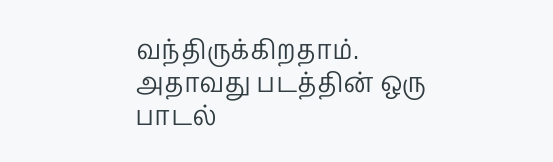வந்திருக்கிறதாம்.
அதாவது படத்தின் ஒரு பாடல்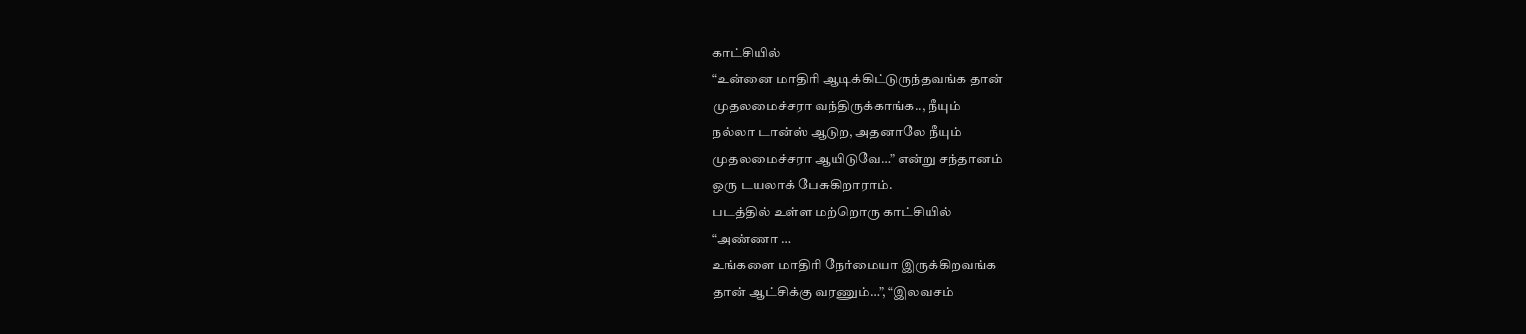காட்சியில்
“உன்னை மாதிரி ஆடிக்கிட்டுருந்தவங்க தான்
முதலமைச்சரா வந்திருக்காங்க.., நீயும்
நல்லா டான்ஸ் ஆடுற, அதனாலே நீயும்
முதலமைச்சரா ஆயிடுவே…” என்று சந்தானம்
ஒரு டயலாக் பேசுகிறாராம்.
படத்தில் உள்ள மற்றொரு காட்சியில்
“அண்ணா …
உங்களை மாதிரி நேர்மையா இருக்கிறவங்க
தான் ஆட்சிக்கு வரணும்…”, “இலவசம்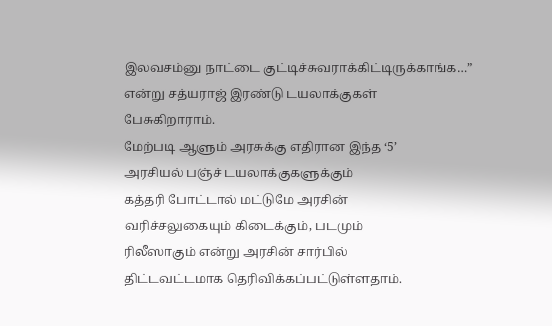இலவசம்னு நாட்டை குட்டிச்சுவராக்கிட்டிருக்காங்க…”
என்று சத்யராஜ் இரண்டு டயலாக்குகள்
பேசுகிறாராம்.
மேற்படி ஆளும் அரசுக்கு எதிரான இந்த ‘5’
அரசியல் பஞ்ச் டயலாக்குகளுக்கும்
கத்தரி போட்டால் மட்டுமே அரசின்
வரிச்சலுகையும் கிடைக்கும், படமும்
ரிலீஸாகும் என்று அரசின் சார்பில்
திட்டவட்டமாக தெரிவிக்கப்பட்டுள்ளதாம்.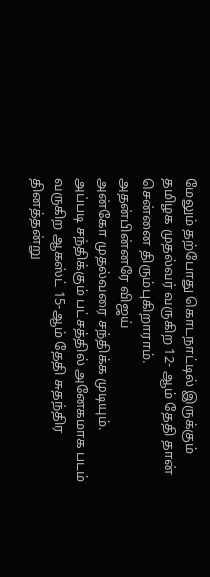மேலும் தற்போது கொடநாட்டில் இருக்கும்
தமிழக முதல்வர் வருகிற 12- ஆம் தேதி தான்
சென்னை திரும்புகிறாராம்.
அதன்பின்னரே விஜய்
அன்கோ முதல்வரை சந்திக்க முடியும்.
அப்படி சந்திக்கும் பட்சத்தில் அனேகமாக படம்
வருகிற ஆகஸ்ட் 15-ஆம் தேதி சுதந்திர
தினத்தன்று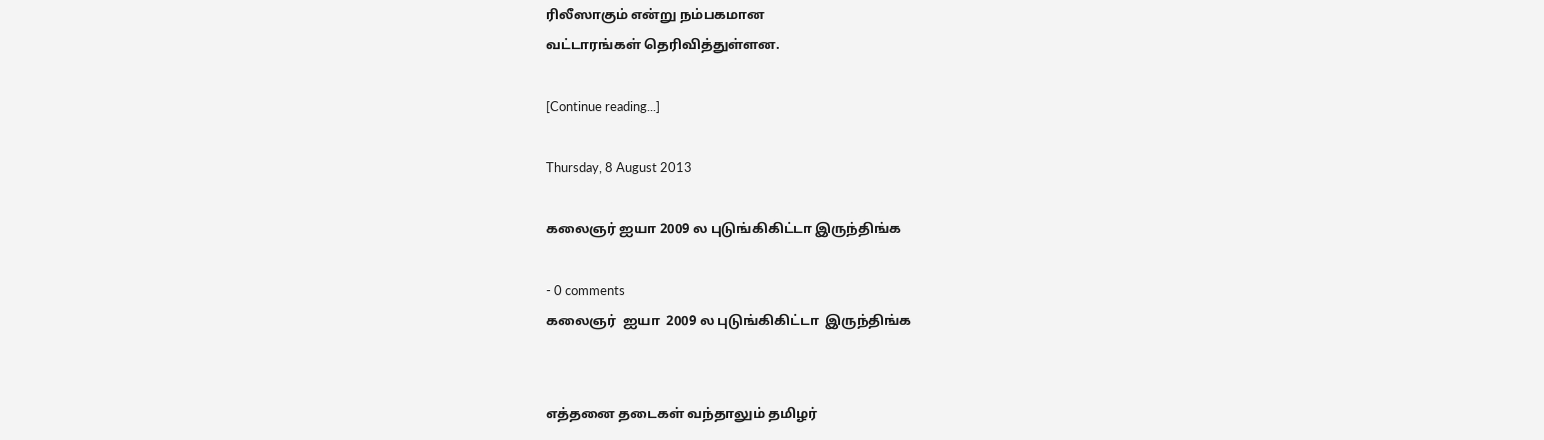ரிலீஸாகும் என்று நம்பகமான
வட்டாரங்கள் தெரிவித்துள்ளன.

[Continue reading...]

Thursday, 8 August 2013

கலைஞர் ஐயா 2009 ல புடுங்கிகிட்டா இருந்திங்க

- 0 comments
கலைஞர்  ஐயா  2009 ல புடுங்கிகிட்டா  இருந்திங்க


எத்தனை தடைகள் வந்தாலும் தமிழர்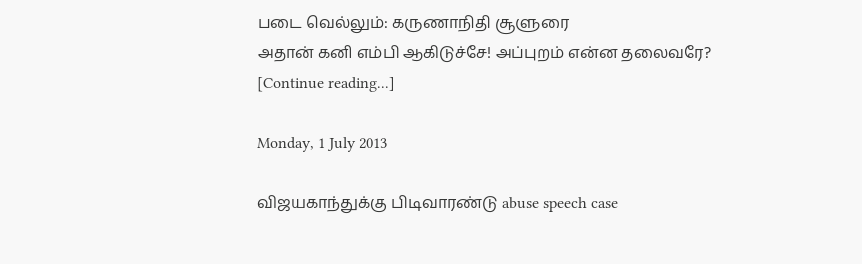படை வெல்லும்: கருணாநிதி சூளுரை
அதான் கனி எம்பி ஆகிடுச்சே! அப்புறம் என்ன தலைவரே?
[Continue reading...]

Monday, 1 July 2013

விஜயகாந்துக்கு பிடிவாரண்டு abuse speech case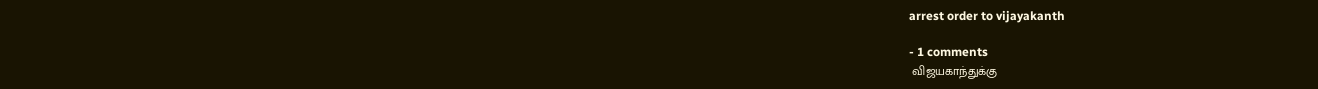arrest order to vijayakanth

- 1 comments
 விஜயகாந்துக்கு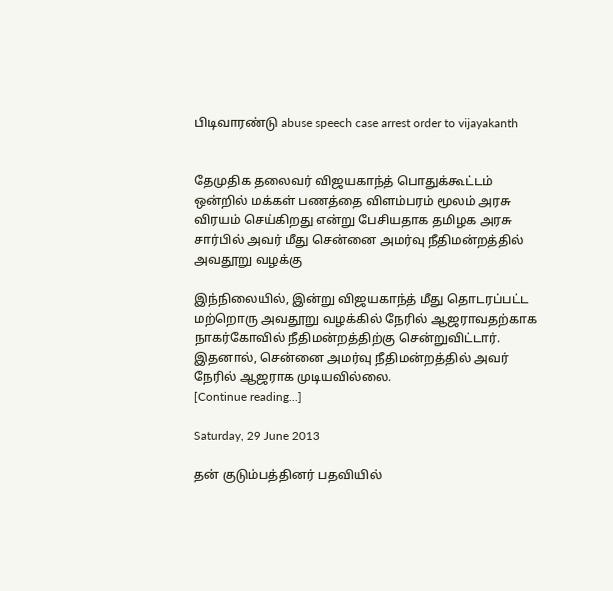பிடிவாரண்டு abuse speech case arrest order to vijayakanth


தேமுதிக தலைவர் விஜயகாந்த் பொதுக்கூட்டம் ஒன்றில் மக்கள் பணத்தை விளம்பரம் மூலம் அரசு விரயம் செய்கிறது என்று பேசியதாக தமிழக அரசு சார்பில் அவர் மீது சென்னை அமர்வு நீதிமன்றத்தில் அவதூறு வழக்கு

இந்நிலையில், இன்று விஜயகாந்த் மீது தொடரப்பட்ட மற்றொரு அவதூறு வழக்கில் நேரில் ஆஜராவதற்காக நாகர்கோவில் நீதிமன்றத்திற்கு சென்றுவிட்டார். இதனால், சென்னை அமர்வு நீதிமன்றத்தில் அவர் நேரில் ஆஜராக முடியவில்லை.
[Continue reading...]

Saturday, 29 June 2013

தன் குடும்பத்தினர் பதவியில்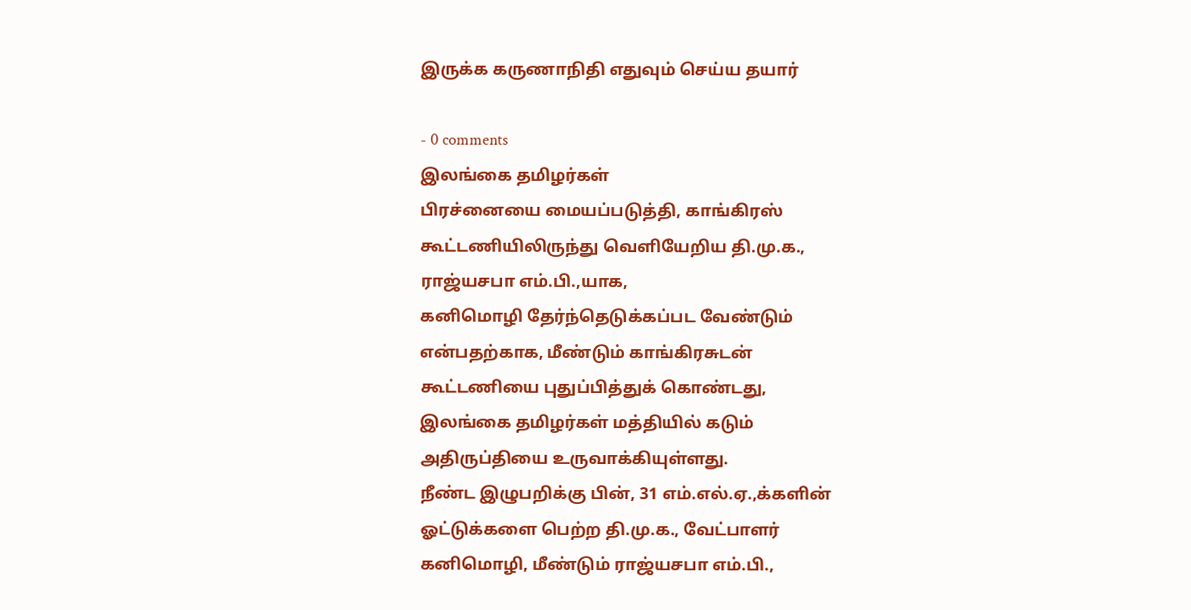இருக்க கருணாநிதி எதுவும் செய்ய தயார்

- 0 comments
இலங்கை தமிழர்கள்
பிரச்னையை மையப்படுத்தி, காங்கிரஸ்
கூட்டணியிலிருந்து வெளியேறிய தி.மு.க.,
ராஜ்யசபா எம்.பி.,யாக,
கனிமொழி தேர்ந்தெடுக்கப்பட வேண்டும்
என்பதற்காக, மீண்டும் காங்கிரசுடன்
கூட்டணியை புதுப்பித்துக் கொண்டது,
இலங்கை தமிழர்கள் மத்தியில் கடும்
அதிருப்தியை உருவாக்கியுள்ளது.
நீண்ட இழுபறிக்கு பின், 31 எம்.எல்.ஏ.,க்களின்
ஓட்டுக்களை பெற்ற தி.மு.க., வேட்பாளர்
கனிமொழி, மீண்டும் ராஜ்யசபா எம்.பி.,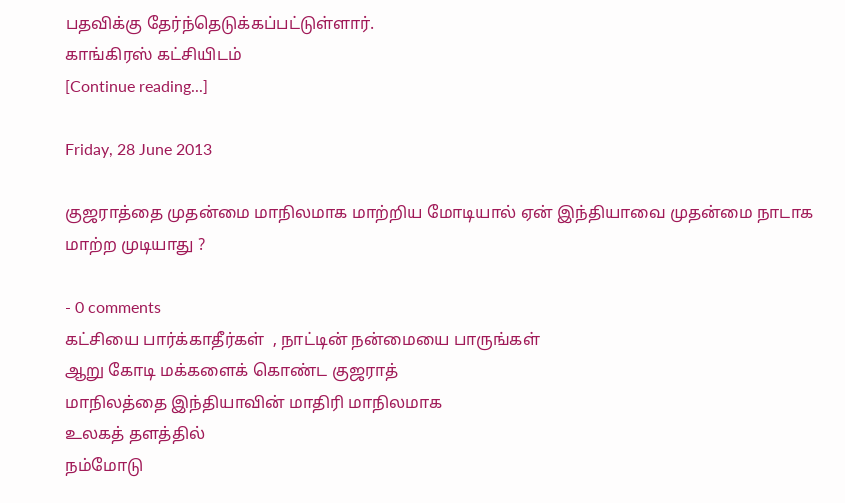பதவிக்கு தேர்ந்தெடுக்கப்பட்டுள்ளார்.
காங்கிரஸ் கட்சியிடம்
[Continue reading...]

Friday, 28 June 2013

குஜராத்தை முதன்மை மாநிலமாக மாற்றிய மோடியால் ஏன் இந்தியாவை முதன்மை நாடாக மாற்ற முடியாது ?

- 0 comments
கட்சியை பார்க்காதீர்கள்  , நாட்டின் நன்மையை பாருங்கள்
ஆறு கோடி மக்களைக் கொண்ட குஜராத்
மாநிலத்தை இந்தியாவின் மாதிரி மாநிலமாக
உலகத் தளத்தில்
நம்மோடு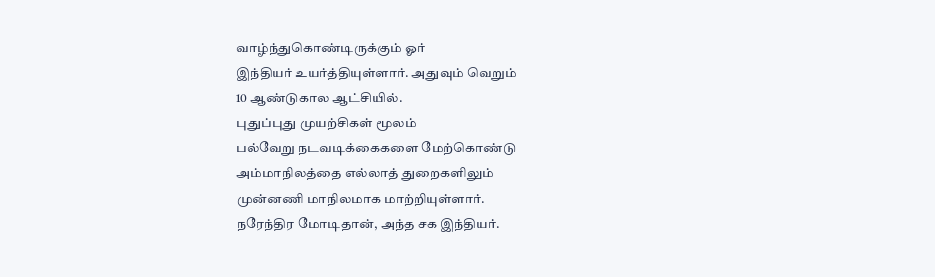வாழ்ந்துகொண்டிருக்கும் ஓர்
இந்தியர் உயர்த்தியுள்ளார். அதுவும் வெறும்
10 ஆண்டுகால ஆட்சியில்.
புதுப்புது முயற்சிகள் மூலம்
பல்வேறு நடவடிக்கைகளை மேற்கொண்டு
அம்மாநிலத்தை எல்லாத் துறைகளிலும்
முன்னணி மாநிலமாக மாற்றியுள்ளார்.
நரேந்திர மோடிதான், அந்த சக இந்தியர்.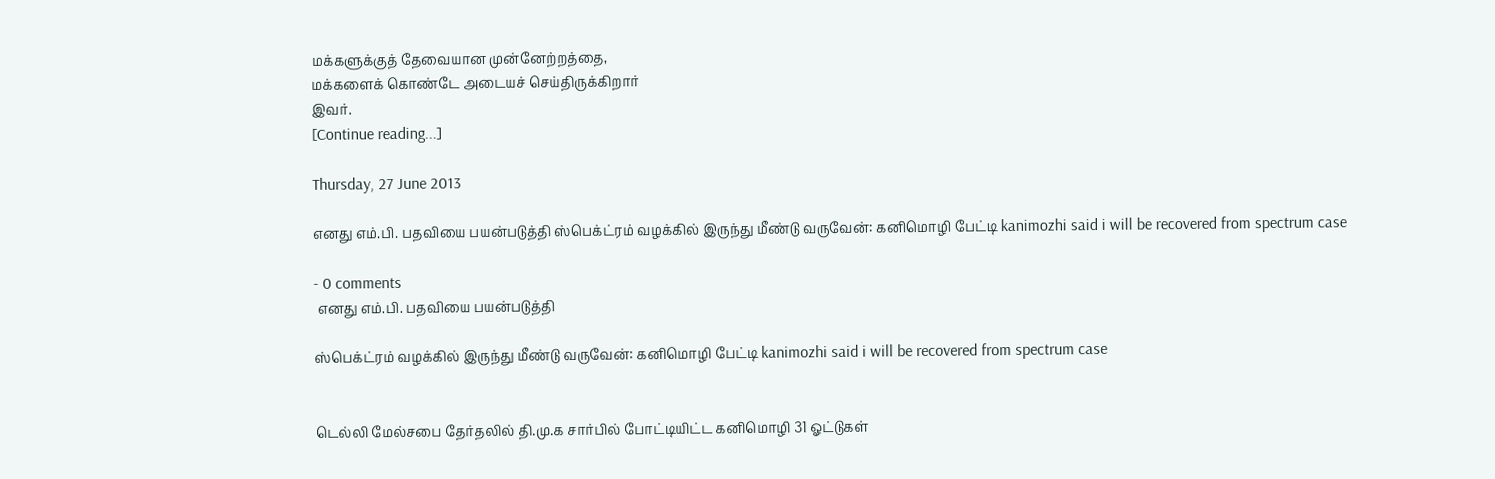மக்களுக்குத் தேவையான முன்னேற்றத்தை,
மக்களைக் கொண்டே அடையச் செய்திருக்கிறார்
இவர்.
[Continue reading...]

Thursday, 27 June 2013

எனது எம்.பி. பதவியை பயன்படுத்தி ஸ்பெக்ட்ரம் வழக்கில் இருந்து மீண்டு வருவேன்: கனிமொழி பேட்டி kanimozhi said i will be recovered from spectrum case

- 0 comments
 எனது எம்.பி. பதவியை பயன்படுத்தி

ஸ்பெக்ட்ரம் வழக்கில் இருந்து மீண்டு வருவேன்: கனிமொழி பேட்டி kanimozhi said i will be recovered from spectrum case


டெல்லி மேல்சபை தேர்தலில் தி.மு.க சார்பில் போட்டியிட்ட கனிமொழி 31 ஓட்டுகள்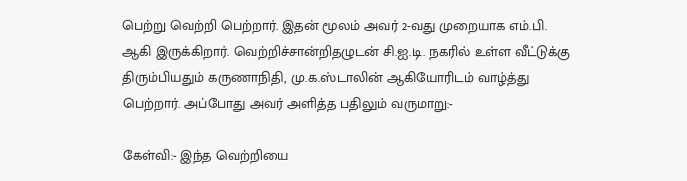பெற்று வெற்றி பெற்றார். இதன் மூலம் அவர் 2-வது முறையாக எம்.பி. ஆகி இருக்கிறார். வெற்றிச்சான்றிதழுடன் சி.ஐ.டி. நகரில் உள்ள வீட்டுக்கு திரும்பியதும் கருணாநிதி, மு.க.ஸ்டாலின் ஆகியோரிடம் வாழ்த்து பெற்றார். அப்போது அவர் அளித்த பதிலும் வருமாறு:-

கேள்வி:- இந்த வெற்றியை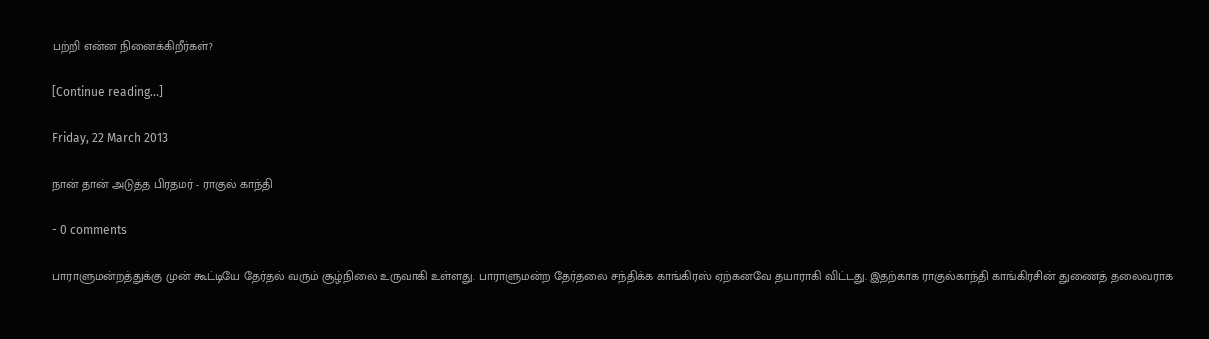பற்றி என்ன நினைக்கிறீர்கள்?

[Continue reading...]

Friday, 22 March 2013

நான் தான் அடுத்த பிரதமர் - ராகுல் காந்தி

- 0 comments

பாராளுமன்றத்துக்கு முன் கூட்டியே தேர்தல் வரும் சூழ்நிலை உருவாகி உள்ளது. பாராளுமன்ற தேர்தலை சந்திக்க காங்கிரஸ் ஏற்கனவே தயாராகி விட்டது. இதற்காக ராகுல்காந்தி காங்கிரசின் துணைத் தலைவராக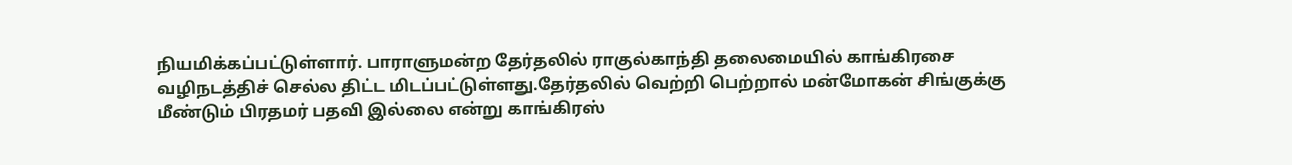நியமிக்கப்பட்டுள்ளார். பாராளுமன்ற தேர்தலில் ராகுல்காந்தி தலைமையில் காங்கிரசை வழிநடத்திச் செல்ல திட்ட மிடப்பட்டுள்ளது.தேர்தலில் வெற்றி பெற்றால் மன்மோகன் சிங்குக்கு மீண்டும் பிரதமர் பதவி இல்லை என்று காங்கிரஸ்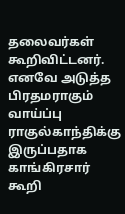தலைவர்கள் கூறிவிட்டனர். எனவே அடுத்த பிரதமராகும் வாய்ப்பு ராகுல்காந்திக்கு இருப்பதாக காங்கிரசார் கூறி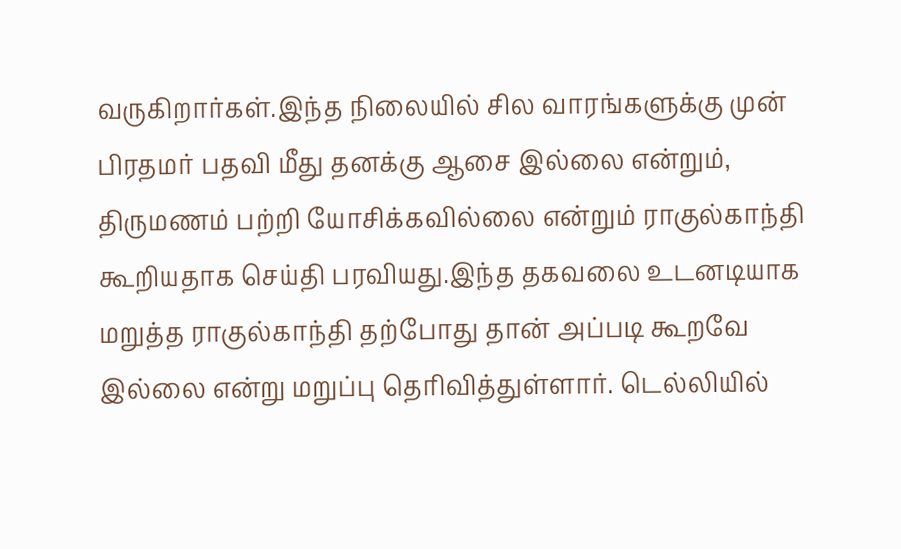வருகிறார்கள்.இந்த நிலையில் சில வாரங்களுக்கு முன் பிரதமர் பதவி மீது தனக்கு ஆசை இல்லை என்றும், திருமணம் பற்றி யோசிக்கவில்லை என்றும் ராகுல்காந்தி கூறியதாக செய்தி பரவியது.இந்த தகவலை உடனடியாக மறுத்த ராகுல்காந்தி தற்போது தான் அப்படி கூறவே இல்லை என்று மறுப்பு தெரிவித்துள்ளார். டெல்லியில்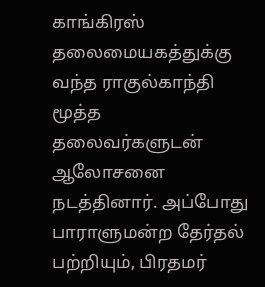காங்கிரஸ் தலைமையகத்துக்கு வந்த ராகுல்காந்தி மூத்த தலைவர்களுடன் ஆலோசனை நடத்தினார். அப்போது பாராளுமன்ற தேர்தல் பற்றியும், பிரதமர்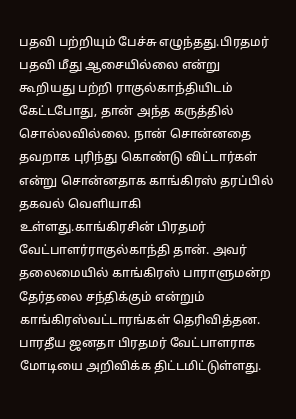பதவி பற்றியும் பேச்சு எழுந்தது.பிரதமர் பதவி மீது ஆசையில்லை என்று கூறியது பற்றி ராகுல்காந்தியிடம் கேட்டபோது, தான் அந்த கருத்தில் சொல்லவில்லை. நான் சொன்னதை தவறாக புரிந்து கொண்டு விட்டார்கள் என்று சொன்னதாக காங்கிரஸ் தரப்பில் தகவல் வெளியாகி உள்ளது.காங்கிரசின் பிரதமர் வேட்பாளர்ராகுல்காந்தி தான். அவர் தலைமையில் காங்கிரஸ் பாராளுமன்ற தேர்தலை சந்திக்கும் என்றும் காங்கிரஸ்வட்டாரங்கள் தெரிவித்தன. பாரதீய ஜனதா பிரதமர் வேட்பாளராக மோடியை அறிவிக்க திட்டமிட்டுள்ளது.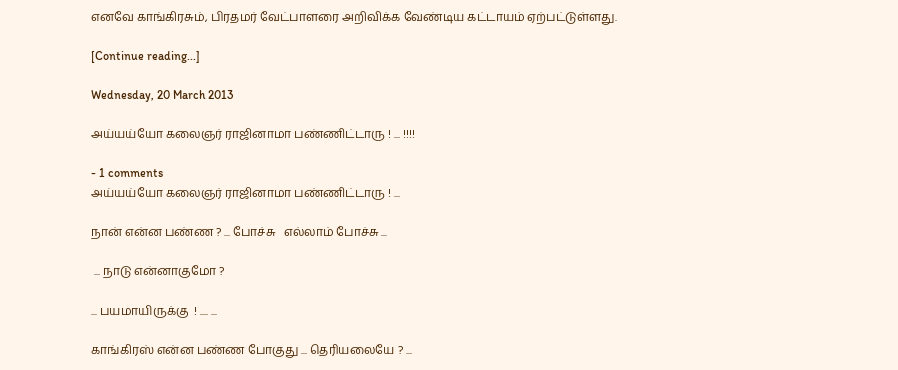எனவே காங்கிரசும், பிரதமர் வேட்பாளரை அறிவிக்க வேண்டிய கட்டாயம் ஏற்பட்டுள்ளது.

[Continue reading...]

Wednesday, 20 March 2013

அய்யய்யோ கலைஞர் ராஜினாமா பண்ணிட்டாரு ! ... !!!!

- 1 comments
அய்யய்யோ கலைஞர் ராஜினாமா பண்ணிட்டாரு ! ...

நான் என்ன பண்ண ? ... போச்சு   எல்லாம் போச்சு ...

 ... நாடு என்னாகுமோ ?

... பயமாயிருக்கு  ! .... ...

காங்கிரஸ் என்ன பண்ண போகுது ... தெரியலையே ? ...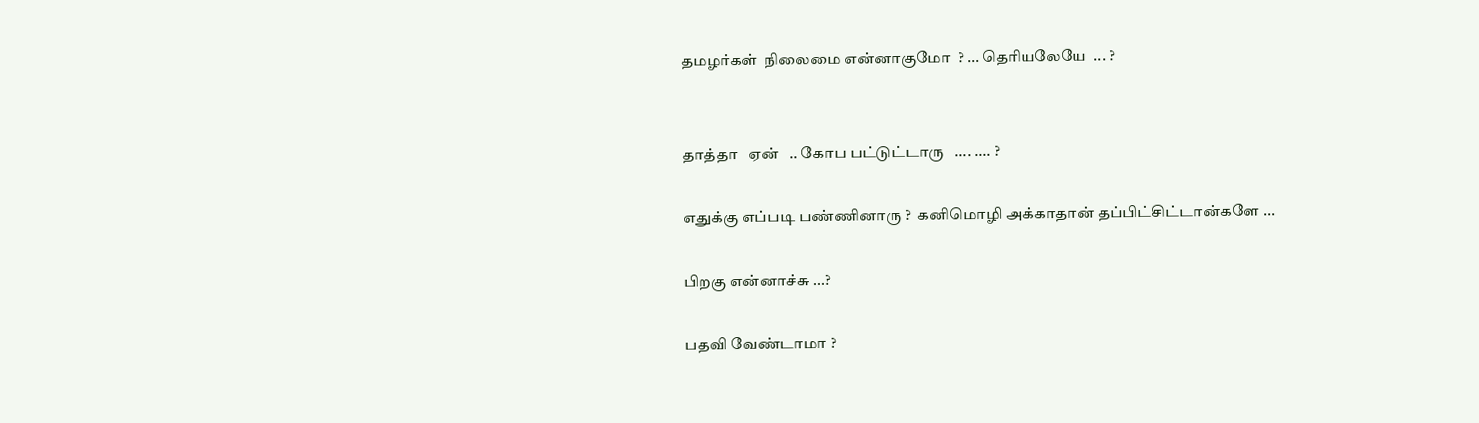தமழர்கள்  நிலைமை என்னாகுமோ  ? ... தெரியலேயே  ... ?


தாத்தா   ஏன்   .. கோப பட்டுட்டாரு   .... .... ?

எதுக்கு எப்படி பண்ணினாரு ?  கனிமொழி அக்காதான் தப்பிட்சிட்டான்களே ...

பிறகு என்னாச்சு ...?

பதவி வேண்டாமா ?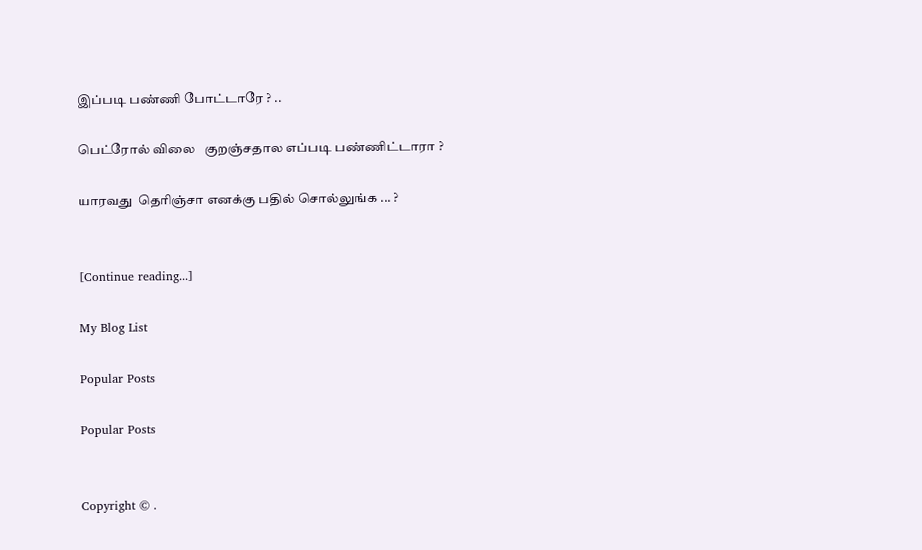இப்படி பண்ணி போட்டாரே ? ..

பெட்ரோல் விலை   குறஞ்சதால எப்படி பண்ணிட்டாரா ?

யாரவது  தெரிஞ்சா எனக்கு பதில் சொல்லுங்க ... ?


[Continue reading...]

My Blog List

Popular Posts

Popular Posts


Copyright © .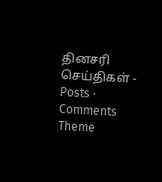தினசரி செய்திகள் - Posts · Comments
Theme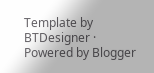Template by BTDesigner · Powered by Blogger